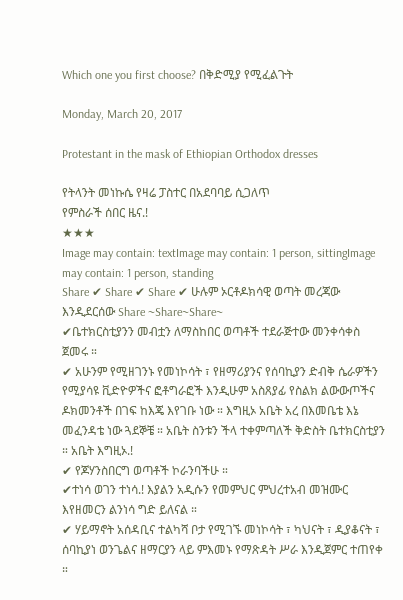Which one you first choose? በቅድሚያ የሚፈልጉት

Monday, March 20, 2017

Protestant in the mask of Ethiopian Orthodox dresses

የትላንት መነኩሴ የዛሬ ፓስተር በአደባባይ ሲጋለጥ
የምስራች ሰበር ዜና.!
★★★
Image may contain: textImage may contain: 1 person, sittingImage may contain: 1 person, standing
Share ✔ Share ✔ Share ✔ ሁሉም ኦርቶዶክሳዊ ወጣት መረጃው እንዲደርሰው Share ~Share~Share~
✔ቤተክርስቲያንን መብቷን ለማስከበር ወጣቶች ተደራጅተው መንቀሳቀስ ጀመሩ ።
✔ አሁንም የሚዘገንኑ የመነኮሳት ፣ የዘማሪያንና የሰባኪያን ድብቅ ሴራዎችን የሚያሳዩ ቪድዮዎችና ፎቶግራፎች እንዲሁም አስጸያፊ የስልክ ልውውጦችና ዶክመንቶች በገፍ ከእጄ እየገቡ ነው ። እግዚኦ አቤት አረ በእመቤቴ እኔ መፈንዳቴ ነው ጓደኞቼ ። አቤት ስንቱን ችላ ተቀምጣለች ቅድስት ቤተክርስቲያን ። አቤት እግዚኦ.!
✔ የጆሃንስበርግ ወጣቶች ኮራንባችሁ ።
✔ተነሳ ወገን ተነሳ.! እያልን አዲሱን የመምህር ምህረተአብ መዝሙር እየዘመርን ልንነሳ ግድ ይለናል ።
✔ ሃይማኖት አሰዳቢና ተልካሻ ቦታ የሚገኙ መነኮሳት ፣ ካህናት ፣ ዲያቆናት ፣ ሰባኪያነ ወንጌልና ዘማርያን ላይ ምእመኑ የማጽዳት ሥራ እንዲጀምር ተጠየቀ ።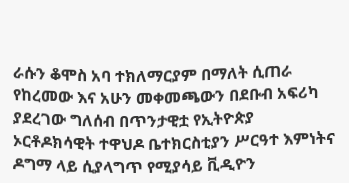ራሱን ቆሞስ አባ ተክለማርያም በማለት ሲጠራ የከረመው እና አሁን መቀመጫውን በደቡብ አፍሪካ ያደረገው ግለሰብ በጥንታዊቷ የኢትዮጵያ ኦርቶዶክሳዊት ተዋህዶ ቤተክርስቲያን ሥርዓተ እምነትና ዶግማ ላይ ሲያላግጥ የሚያሳይ ቪዲዮን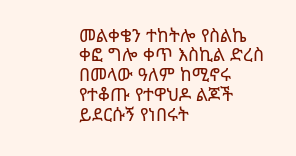መልቀቄን ተከትሎ የስልኬ ቀፎ ግሎ ቀጥ እስኪል ድረስ በመላው ዓለም ከሚኖሩ የተቆጡ የተዋህዶ ልጆች ይደርሱኝ የነበሩት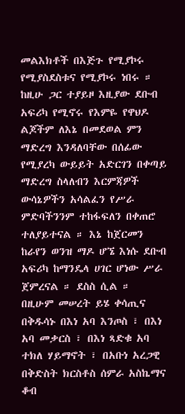መልእክቶች በእጅጉ የሚያኮሩ የሚያስደስቱና የሚያኮሩ ነበሩ ።
ከዚሁ ጋር ተያይዞ እዚያው ደቡብ አፍሪካ የሚኖሩ የእምዬ የዋህዶ ልጆችም ለእኔ በመደወል ምን ማድረግ እንዳለባቸው በሰፊው የሚያረካ ውይይት አድርገን በቀጣይ ማድረግ ስላለብን እርምጃዎች ውሳኔዎችን አሳልፈን የሥራ ምድባችንንም ተከፋፍለን በቀጠሮ ተለያይተናል ። እኔ ከጀርመን ከራየን ወንዝ ማዶ ሆኜ እነሱ ደቡብ አፍሪካ ከማንዴላ ሀገር ሆነው ሥራ ጀምረናል ። ደስስ ሲል ።
በዚሁም መሠረት ይሄ ቀሳጢና በቅዱሳኑ በእነ አባ እንጦስ ፣ በእነ አባ መቃርስ ፣ በእነ ጻድቁ አባ ተክለ ሃይማኖት ፣ በአቡነ አረጋዊ በቅድስት ክርስቶስ ሰምራ አስኬማና ቆብ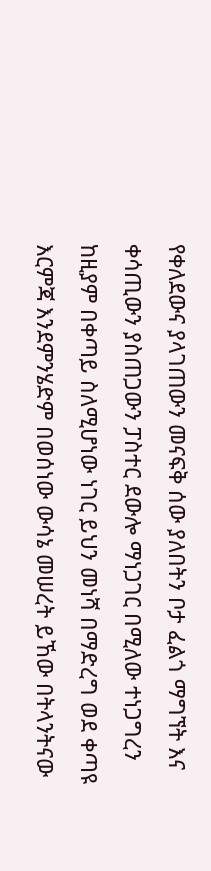የቀለደውና ያላገጠውን መናፍቅ ሰው ያለበትን ቦታ ፈልጎ ማግኘት እና ቀሳጢውን ያስጠጋውን ፓስተር ደውሎ ማነጋገር በሚለው ተነጋግረን ከዚያም በቀጣይ ስለሚሆነው ነገር ይህን መነሻ በማድረግ ወደ ቀጣዩ እርምጃ እንደምንሄድም በወሰነው ውሳኔ መሠረት ይኸው በትላንትናው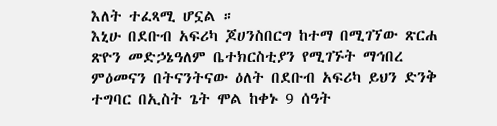እለት ተፈጻሚ ሆኗል ።
እኒሁ በደቡብ አፍሪካ ጆሀንስበርግ ከተማ በሚገኘው ጽርሐ ጽዮን መድኃኔዓለም ቤተክርስቲያን የሚገኙት ማኅበረ ምዕመናን በትናንትናው ዕለት በደቡብ አፍሪካ ይህን ድንቅ ተግባር በኢስት ጌት ሞል ከቀኑ 9 ሰዓት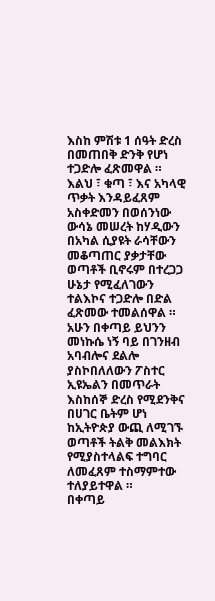እስከ ምሽቱ 1 ሰዓት ድረስ በመጠበቅ ድንቅ የሆነ ተጋድሎ ፈጽመዋል ።
እልህ ፣ ቁጣ ፣ እና አካላዊ ጥቃት እንዳይፈጸም አስቀድመን በወሰንነው ውሳኔ መሠረት ከሃዲውን በአካል ሲያዩት ራሳቸውን መቆጣጠር ያቃታቸው ወጣቶች ቢኖሩም በተረጋጋ ሁኔታ የሚፈለገውን ተልእኮና ተጋድሎ በድል ፈጽመው ተመልሰዋል ።
አሁን በቀጣይ ይህንን መነኩሴ ነኝ ባይ በገንዘብ አባብሎና ደልሎ ያስኮበለለውን ፖስተር ኢዩኤልን በመጥራት እስከሰኞ ድረስ የሚደንቅና በሀገር ቤትም ሆነ ከኢትዮጵያ ውጪ ለሚገኙ ወጣቶች ትልቅ መልእክት የሚያስተላልፍ ተግባር ለመፈጸም ተስማምተው ተለያይተዋል ።
በቀጣይ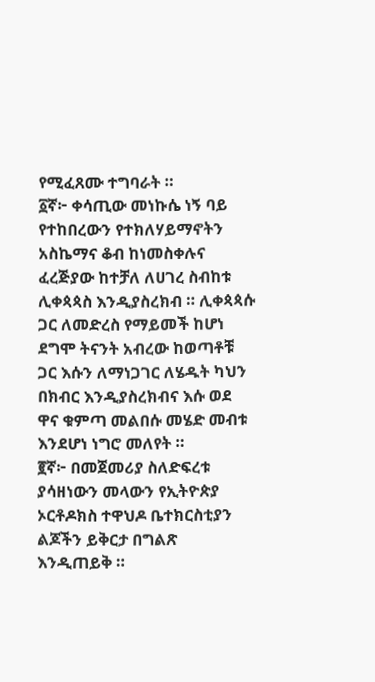የሚፈጸሙ ተግባራት ።
፩ኛ፦ ቀሳጢው መነኩሴ ነኝ ባይ የተከበረውን የተክለሃይማኖትን አስኬማና ቆብ ከነመስቀሉና ፈረጅያው ከተቻለ ለሀገረ ስብከቱ ሊቀጳጳስ እንዲያስረክብ ። ሊቀጳጳሱ ጋር ለመድረስ የማይመች ከሆነ ደግሞ ትናንት አብረው ከወጣቶቹ ጋር እሱን ለማነጋገር ለሄዱት ካህን በክብር እንዲያስረክብና እሱ ወደ ዋና ቁምጣ መልበሱ መሄድ መብቱ እንደሆነ ነግሮ መለየት ።
፪ኛ፦ በመጀመሪያ ስለድፍረቱ ያሳዘነውን መላውን የኢትዮጵያ ኦርቶዶክስ ተዋህዶ ቤተክርስቲያን ልጆችን ይቅርታ በግልጽ እንዲጠይቅ ።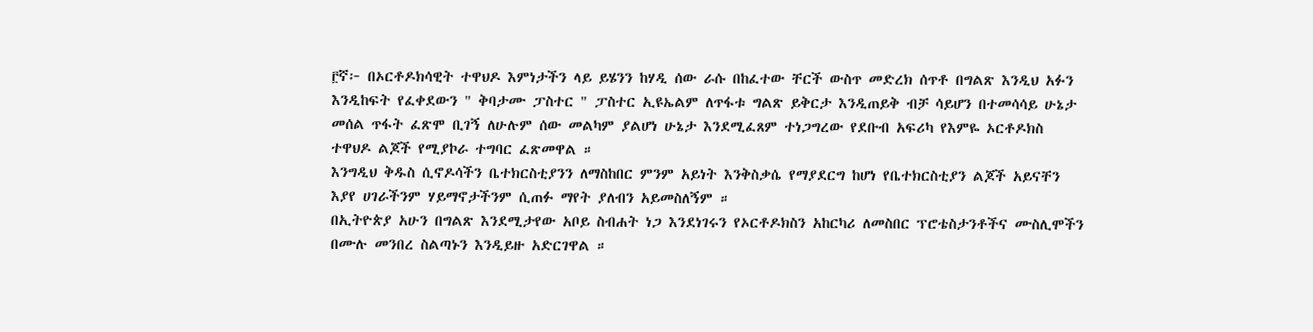፫ኛ፦ በኦርቶዶክሳዊት ተዋህዶ እምነታችን ላይ ይሄንን ከሃዲ ሰው ራሱ በከፈተው ቸርች ውስጥ መድረክ ሰጥቶ በግልጽ እንዲህ አፉን እንዲከፍት የፈቀደውን " ቅባታሙ ፓስተር " ፓስተር ኢዩኤልም ለጥፋቱ ግልጽ ይቅርታ እንዲጠይቅ ብቻ ሳይሆን በተመሳሳይ ሁኔታ መሰል ጥፋት ፈጽሞ ቢገኝ ለሁሉም ሰው መልካም ያልሆነ ሁኔታ እንደሚፈጸም ተነጋግረው የደቡብ አፍሪካ የእምዬ ኦርቶዶክስ ተዋህዶ ልጆች የሚያኮራ ተግባር ፈጽመዋል ።
እንግዲህ ቅዱስ ሲኖዶሳችን ቤተክርስቲያንን ለማስከበር ምንም አይነት እንቅስቃሴ የማያደርግ ከሆነ የቤተክርስቲያን ልጆች አይናቸን እያየ ሀገራችንም ሃይማኖታችንም ሲጠፉ ማየት ያለብን አይመስለኝም ።
በኢትዮጵያ አሁን በግልጽ እንደሚታየው አቦይ ስብሐት ነጋ እንደነገሩን የኦርቶዶክስን አከርካሪ ለመስበር ፕሮቴስታንቶችና ሙስሊሞችን በሙሉ መንበረ ስልጣኑን እንዲይዙ አድርገዋል ።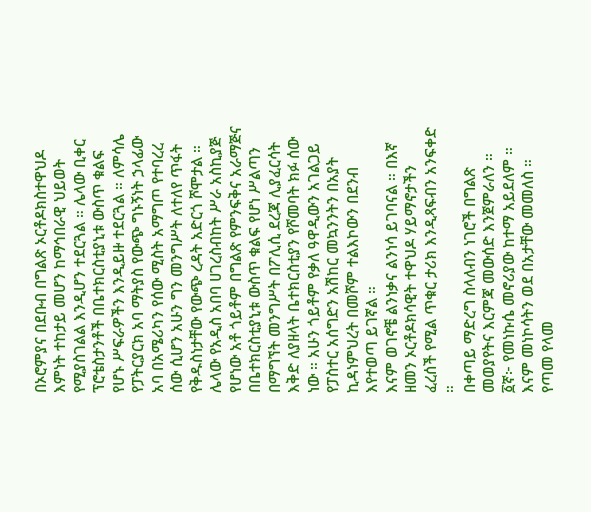በኦሮምያና በደቡብ በግልጽ ኦርቶዶክስተዋህዶ እምነት ተከታይ መሆን ከማኅበራዊ ህይወት የሚያስገልል እንዲሆን ተደርጓል ። ሌላው ቢቀር ፕሮቴስታንቶች በቤተክርስቲያኒቱ ውስጥ ቁልፍ የሆኑ ሥፍራዎችን እንዲይዙ ተደርጓል ። ለምሳሌ የፓትርያርክ አባ ማትያስ የውጭ ግኑኝነት ኃላፊው አባ በአሜሪካን የሰው ሚስት አማግጦ የተባረረ ሰው ሲሆን አሁን ግን መንግሥት ለተለየ ጥፋት የቅዱስነታቸው የውጭ ረዳት አድርጎ ሾሞታል ። ሌላው የአዲስ አበባ ሀገረስብከት ሥራ አስኪያጅ የሆነው አቶ ጎይቶም በግልጽ የምንፍቅና አራማጅና በቤተክርስቲያኒቱ ውስጥ ቁልፍ የሆነ ሥልጣን በማግኘት መንግሥት በፖሊሲ ደረጃ ሊያፈርሳት እቅድ ለያዘላት ቤተክርስቲያን የሾመባት ክፉ ሰው ነው ። አሁን ጎይቶም የቃለ ዓዋዲውን አገልጋይ የፓስተር አሰግድን አሽከር መኳንንትን በአያት ኪዳነምህረት በመሾም ተልእኮውን በደንብ እየተወጣ ይገኛል ።
እናም ወገኖቼ ልንነቃና ልንነሳ ይገባናል ። በእኛ ዘመን ኦርቶዶክሳዊት ተዋህዶ ሃይማኖታችን ፈረሰች የሚል ጥቁር ታሪክ እንዲጻፍብን አንፍቀድ ።
በቀጣይ ማድረግ ስላለብን ነገሮች በግልጽ መወያየትና እርምጃ መውሰድ እንጀምራለን ።
፩ኛ፦ የመነኩሴ መኖሪያው ከተማ አይደለም ። እናም መነኮሳትን ወደ በአታቸው መመለስ ። የጣመ የላመ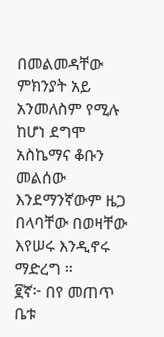በመልመዳቸው ምክንያት አይ አንመለስም የሚሉ ከሆነ ደግሞ አስኬማና ቆቡን መልሰው እንደማንኛውም ዜጋ በላባቸው በወዛቸው እየሠሩ እንዲኖሩ ማድረግ ።
፪ኛ፦ በየ መጠጥ ቤቱ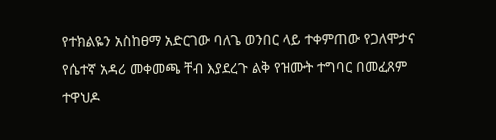የተክልዬን አስከፀማ አድርገው ባለጌ ወንበር ላይ ተቀምጠው የጋለሞታና የሴተኛ አዳሪ መቀመጫ ቸብ እያደረጉ ልቅ የዝሙት ተግባር በመፈጸም ተዋህዶ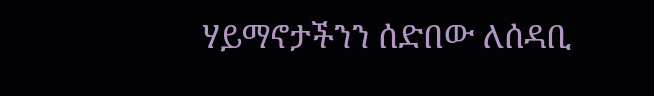ሃይማኖታችንን ሰድበው ለሰዳቢ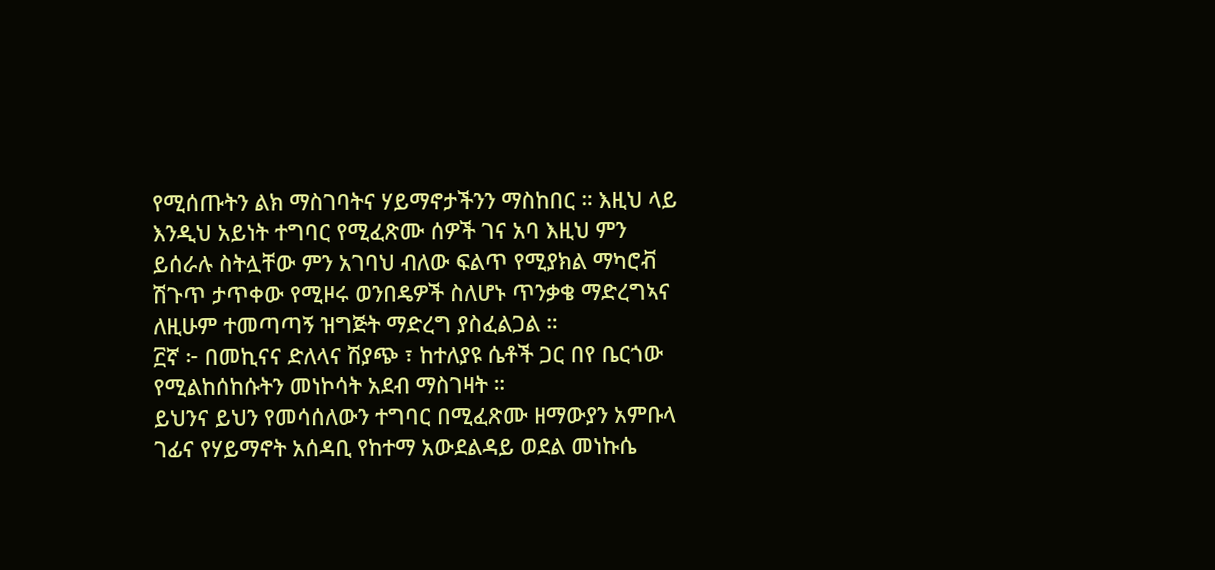የሚሰጡትን ልክ ማስገባትና ሃይማኖታችንን ማስከበር ። እዚህ ላይ እንዲህ አይነት ተግባር የሚፈጽሙ ሰዎች ገና አባ እዚህ ምን ይሰራሉ ስትሏቸው ምን አገባህ ብለው ፍልጥ የሚያክል ማካሮቭ ሽጉጥ ታጥቀው የሚዞሩ ወንበዴዎች ስለሆኑ ጥንቃቄ ማድረግኣና ለዚሁም ተመጣጣኝ ዝግጅት ማድረግ ያስፈልጋል ።
፫ኛ ፦ በመኪናና ድለላና ሽያጭ ፣ ከተለያዩ ሴቶች ጋር በየ ቤርጎው የሚልከሰከሱትን መነኮሳት አደብ ማስገዛት ።
ይህንና ይህን የመሳሰለውን ተግባር በሚፈጽሙ ዘማውያን አምቡላ ገፊና የሃይማኖት አሰዳቢ የከተማ አውደልዳይ ወደል መነኩሴ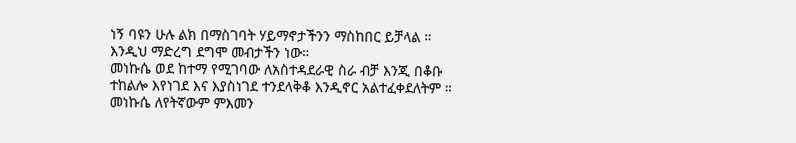ነኝ ባዩን ሁሉ ልክ በማስገባት ሃይማኖታችንን ማስከበር ይቻላል ። እንዲህ ማድረግ ደግሞ መብታችን ነው።
መነኩሴ ወደ ከተማ የሚገባው ለአስተዳደራዊ ስራ ብቻ እንጂ በቆቡ ተከልሎ እየነገደ እና እያስነገደ ተንደላቅቆ እንዲኖር አልተፈቀደለትም ።
መነኩሴ ለየትኛውም ምእመን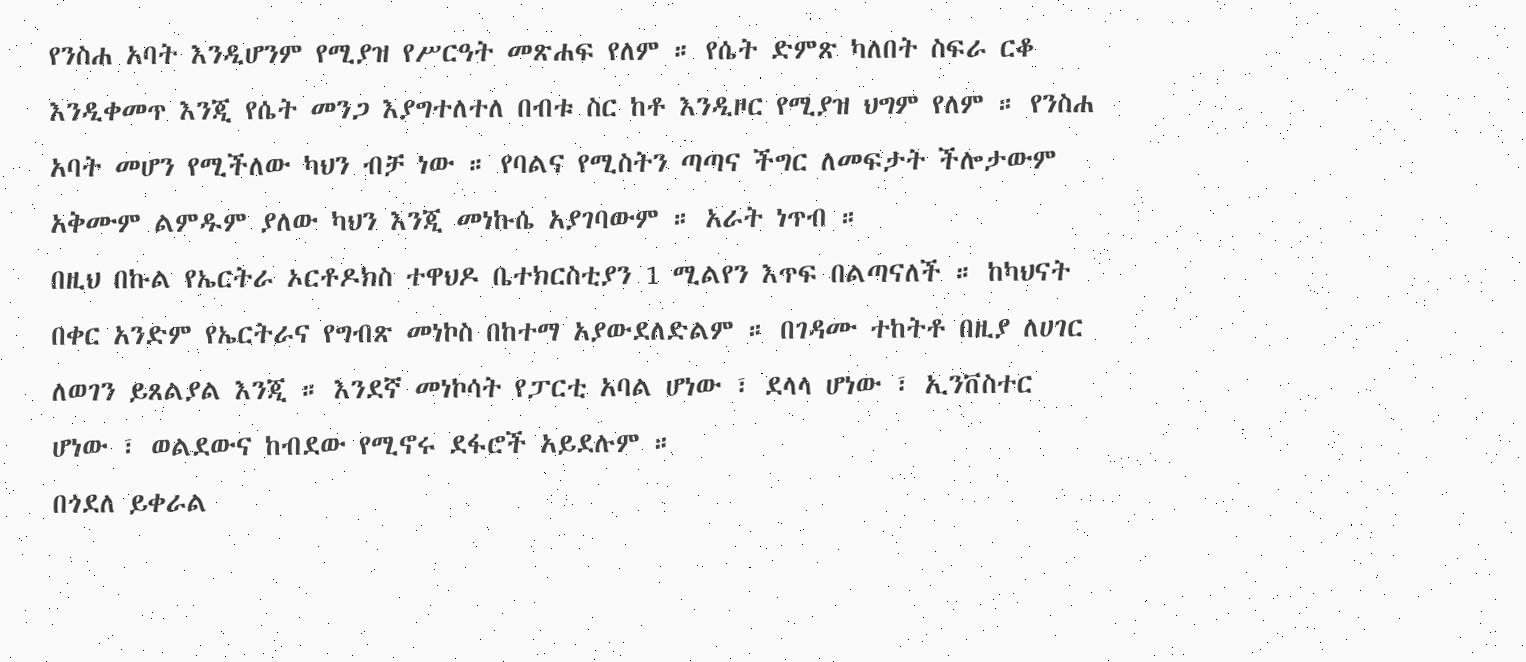የንስሐ አባት እንዲሆንም የሚያዝ የሥርዓት መጽሐፍ የለም ። የሴት ድምጽ ካለበት ስፍራ ርቆ እንዲቀመጥ እንጂ የሴት መንጋ እያግተለተለ በብቱ ስር ከቶ እንዲዞር የሚያዝ ህግም የለም ። የንስሐ አባት መሆን የሚችለው ካህን ብቻ ነው ። የባልና የሚስትን ጣጣና ችግር ለመፍታት ችሎታውም አቅሙም ልምዱም ያለው ካህን እንጂ መነኩሴ አያገባውም ። አራት ነጥብ ።
በዚህ በኩል የኤርትራ ኦርቶዶክስ ተዋህዶ ቤተክርስቲያን 1 ሚልየን እጥፍ በልጣናለች ። ከካህናት በቀር አንድም የኤርትራና የግብጽ መነኮስ በከተማ አያውደለድልም ። በገዳሙ ተከትቶ በዚያ ለሀገር ለወገን ይጸልያል እንጂ ። እንደኛ መነኮሳት የፓርቲ አባል ሆነው ፣ ደላላ ሆነው ፣ ኢንቨስተር ሆነው ፣ ወልደውና ከብደው የሚኖሩ ደፋሮች አይደሉም ።
በጎደለ ይቀራል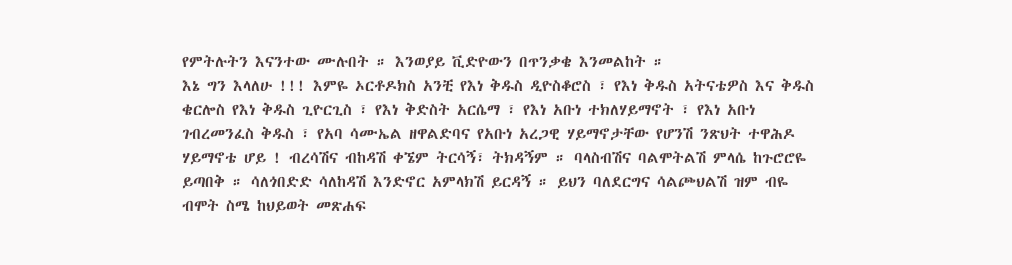የምትሉትን እናንተው ሙሉበት ። እንወያይ ቪድዮውን በጥንቃቄ እንመልከት ።
እኔ ግን እላለሁ !!! እምዬ ኦርቶዶክስ አንቺ የእነ ቅዱስ ዲዮስቆሮስ ፣ የእነ ቅዱስ አትናቴዎስ እና ቅዱስ ቄርሎስ የእነ ቅዱስ ጊዮርጊስ ፣ የእነ ቅድስት አርሴማ ፣ የእነ አቡነ ተክለሃይማኖት ፣ የእነ አቡነ ገብረመንፈስ ቅዱስ ፣ የአባ ሳሙኤል ዘዋልድባና የአቡነ አረጋዊ ሃይማኖታቸው የሆንሽ ንጽህት ተዋሕዶ ሃይማኖቴ ሆይ ! ብረሳሽና ብከዳሽ ቀኜም ትርሳኝ፣ ትክዳኝም ። ባላስብሽና ባልሞትልሽ ምላሴ ከጉሮሮዬ ይጣበቅ ። ሳለጎበድድ ሳለከዳሽ እንድኖር አምላክሽ ይርዳኝ ። ይህን ባለደርግና ሳልጮህልሽ ዝም ብዬ ብሞት ስሜ ከህይወት መጽሐፍ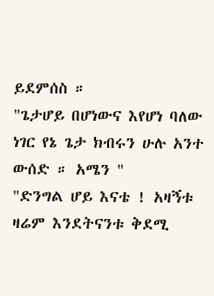ይደምሰስ ።
"ጌታሆይ በሆነውና እየሆነ ባለው ነገር የኔ ጌታ ክብሩን ሁሉ አንተ ውሰድ ። አሜን "
"ድንግል ሆይ እናቴ ! አዛኝቱ ዛሬም እንደትናንቱ ቅደሚ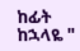ከፊት ከኋላዬ "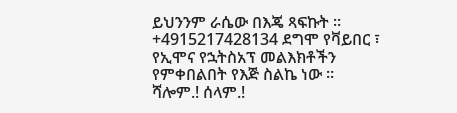ይህንንም ራሴው በእጄ ጻፍኩት ። +4915217428134 ደግሞ የቫይበር ፣ የኢሞና የኋትስአፕ መልእክቶችን የምቀበልበት የእጅ ስልኬ ነው ።
ሻሎም.! ሰላም.!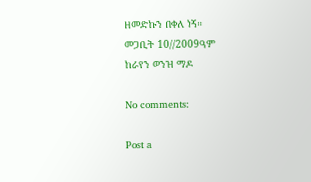ዘመድኩን በቀለ ነኝ።
መጋቢት 10//2009ዓም
ከራየን ወንዝ ማዶ

No comments:

Post a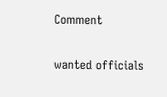Comment

wanted officials